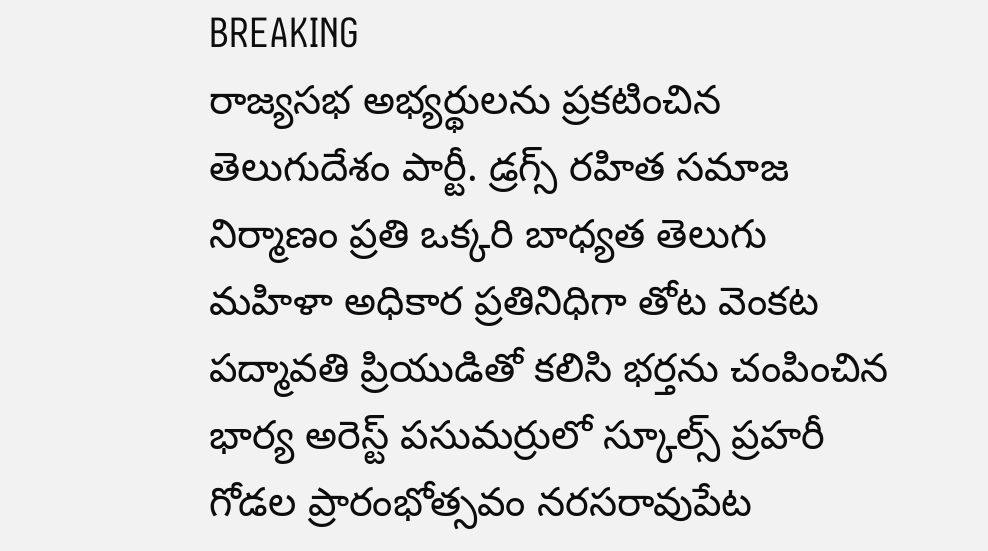BREAKING
రాజ్యసభ అభ్యర్థులను ప్రకటించిన తెలుగుదేశం పార్టీ. డ్రగ్స్ రహిత సమాజ నిర్మాణం ప్రతి ఒక్కరి బాధ్యత తెలుగు మహిళా అధికార ప్రతినిధిగా తోట వెంకట పద్మావతి ప్రియుడితో కలిసి భర్తను చంపించిన భార్య అరెస్ట్ పసుమర్రులో స్కూల్స్ ప్రహరీ గోడల ప్రారంభోత్సవం నరసరావుపేట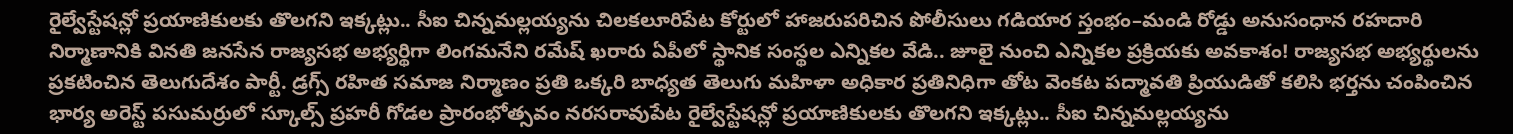రైల్వేస్టేషన్లో ప్రయాణికులకు తొలగని ఇక్కట్లు.. సీఐ చిన్నమల్లయ్యను చిలకలూరిపేట కోర్టులో హాజరుపరిచిన పోలీసులు గడియార స్తంభం–మండి రోడ్డు అనుసంధాన రహదారి నిర్మాణానికి వినతి జనసేన రాజ్యసభ అభ్యర్థిగా లింగమనేని రమేష్ ఖరారు ఏపీలో స్థానిక సంస్థల ఎన్నికల వేడి.. జూలై నుంచి ఎన్నికల ప్రక్రియకు అవకాశం! రాజ్యసభ అభ్యర్థులను ప్రకటించిన తెలుగుదేశం పార్టీ. డ్రగ్స్ రహిత సమాజ నిర్మాణం ప్రతి ఒక్కరి బాధ్యత తెలుగు మహిళా అధికార ప్రతినిధిగా తోట వెంకట పద్మావతి ప్రియుడితో కలిసి భర్తను చంపించిన భార్య అరెస్ట్ పసుమర్రులో స్కూల్స్ ప్రహరీ గోడల ప్రారంభోత్సవం నరసరావుపేట రైల్వేస్టేషన్లో ప్రయాణికులకు తొలగని ఇక్కట్లు.. సీఐ చిన్నమల్లయ్యను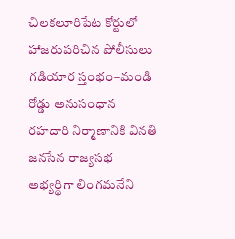చిలకలూరిపేట కోర్టులో హాజరుపరిచిన పోలీసులు గడియార స్తంభం–మండి రోడ్డు అనుసంధాన రహదారి నిర్మాణానికి వినతి జనసేన రాజ్యసభ అభ్యర్థిగా లింగమనేని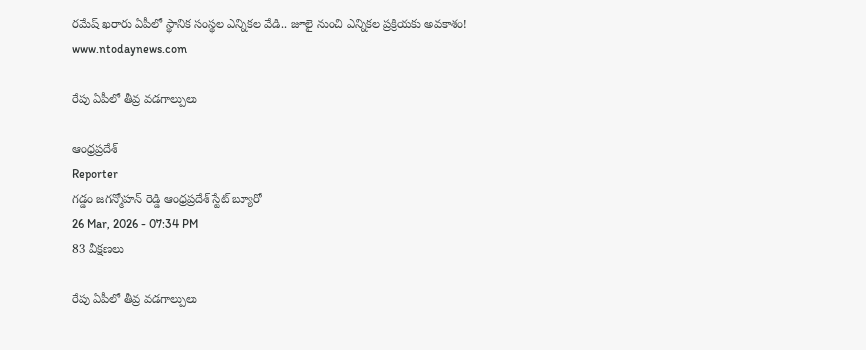రమేష్ ఖరారు ఏపీలో స్థానిక సంస్థల ఎన్నికల వేడి.. జూలై నుంచి ఎన్నికల ప్రక్రియకు అవకాశం!
www.ntodaynews.com

రేపు ఏపీలో తీవ్ర వడగాల్పులు

ఆంధ్రప్రదేశ్
Reporter
గడ్డం జగన్మోహన్ రెడ్డి ఆంధ్రప్రదేశ్ స్టేట్ బ్యూరో
26 Mar, 2026 - 07:34 PM
83 వీక్షణలు

రేపు ఏపీలో తీవ్ర వడగాల్పులు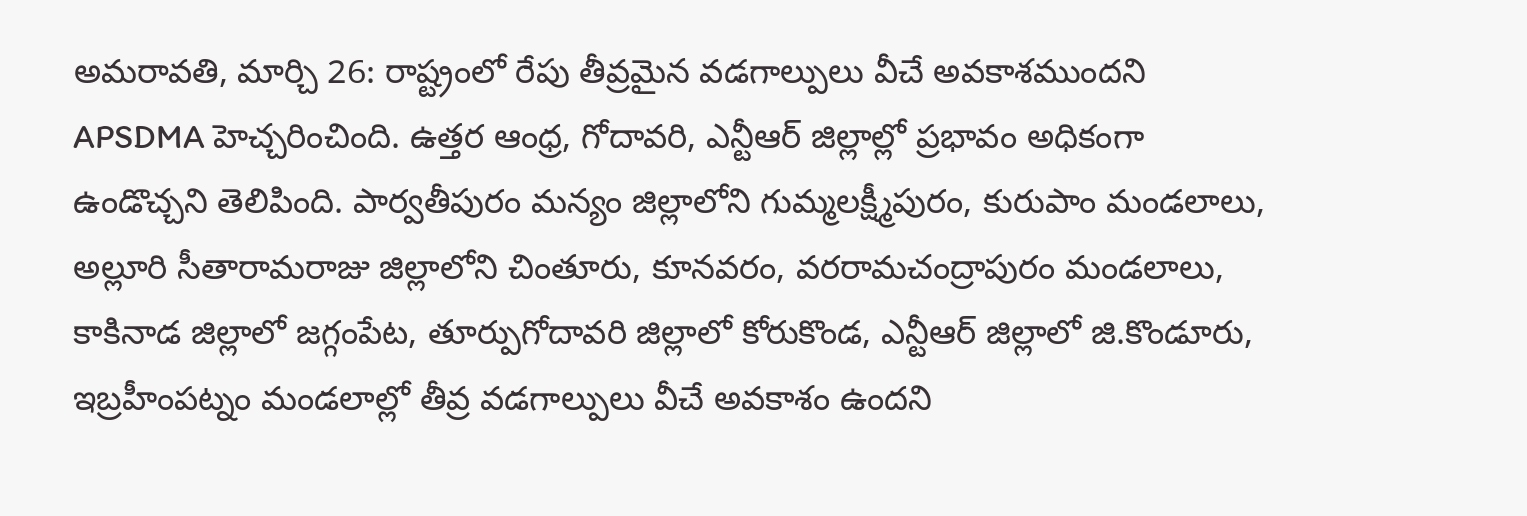అమరావతి, మార్చి 26: రాష్ట్రంలో రేపు తీవ్రమైన వడగాల్పులు వీచే అవకాశముందని APSDMA హెచ్చరించింది. ఉత్తర ఆంధ్ర, గోదావరి, ఎన్టీఆర్ జిల్లాల్లో ప్రభావం అధికంగా ఉండొచ్చని తెలిపింది. పార్వతీపురం మన్యం జిల్లాలోని గుమ్మలక్ష్మీపురం, కురుపాం మండలాలు, అల్లూరి సీతారామరాజు జిల్లాలోని చింతూరు, కూనవరం, వరరామచంద్రాపురం మండలాలు, కాకినాడ జిల్లాలో జగ్గంపేట, తూర్పుగోదావరి జిల్లాలో కోరుకొండ, ఎన్టీఆర్ జిల్లాలో జి.కొండూరు, ఇబ్రహీంపట్నం మండలాల్లో తీవ్ర వడగాల్పులు వీచే అవకాశం ఉందని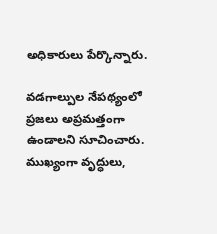అధికారులు పేర్కొన్నారు.

వడగాల్పుల నేపథ్యంలో ప్రజలు అప్రమత్తంగా ఉండాలని సూచించారు. ముఖ్యంగా వృద్ధులు,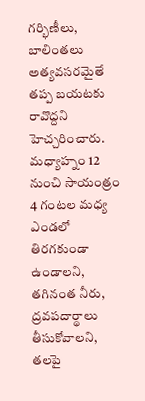గర్భిణీలు, బాలింతలు అత్యవసరమైతే తప్ప బయటకు రావొద్దని హెచ్చరించారు. మధ్యాహ్నం 12 నుంచి సాయంత్రం 4 గంటల మధ్య ఎండలో తిరగకుండా ఉండాలని, తగినంత నీరు, ద్రవపదార్థాలు తీసుకోవాలని, తలపై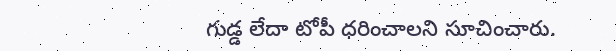గుడ్డ లేదా టోపీ ధరించాలని సూచించారు.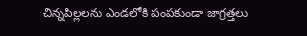చిన్నపిల్లలను ఎండలోకి పంపకుండా జాగ్రత్తలు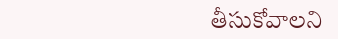తీసుకోవాలని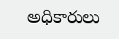అధికారులు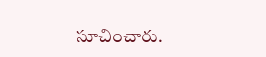సూచించారు.